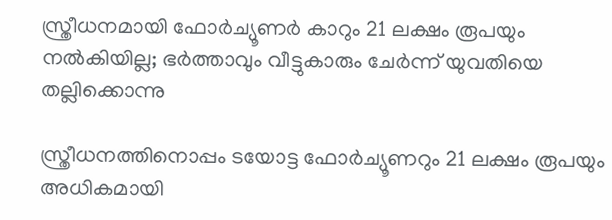സ്ത്രീധനമായി ഫോര്‍ച്യൂണര്‍ കാറും 21 ലക്ഷം രൂപയും നല്‍കിയില്ല; ഭര്‍ത്താവും വീട്ടുകാരും ചേര്‍ന്ന് യുവതിയെ തല്ലിക്കൊന്നു

സ്ത്രീധനത്തിനൊപ്പം ടയോട്ട ഫോര്‍ച്യൂണറും 21 ലക്ഷം രൂപയും അധികമായി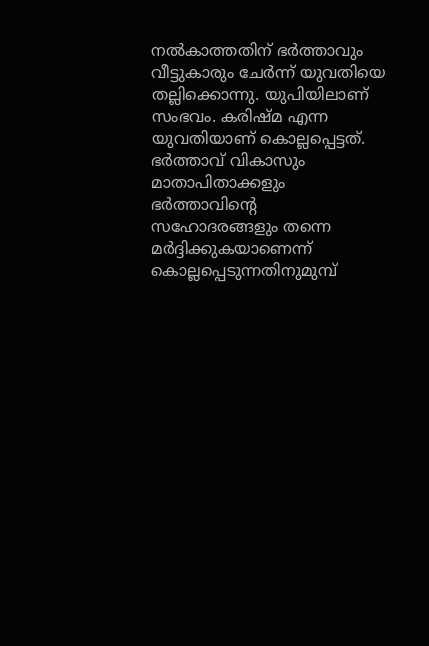നല്‍കാത്തതിന് ഭര്‍ത്താവും വീട്ടുകാരും ചേര്‍ന്ന് യുവതിയെ തല്ലിക്കൊന്നു. യുപിയിലാണ് സംഭവം. കരിഷ്മ എന്ന യുവതിയാണ് കൊല്ലപ്പെട്ടത്. ഭര്‍ത്താവ് വികാസും മാതാപിതാക്കളും ഭര്‍ത്താവിന്റെ സഹോദരങ്ങളും തന്നെ മര്‍ദ്ദിക്കുകയാണെന്ന് കൊല്ലപ്പെടുന്നതിനുമുമ്പ്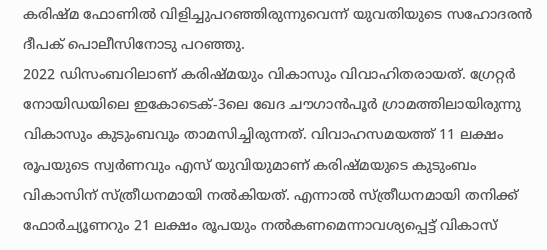കരിഷ്മ ഫോണില്‍ വിളിച്ചുപറഞ്ഞിരുന്നുവെന്ന് യുവതിയുടെ സഹോദരന്‍ ദീപക് പൊലീസിനോടു പറഞ്ഞു.
2022 ഡിസംബറിലാണ് കരിഷ്മയും വികാസും വിവാഹിതരായത്. ഗ്രേറ്റര്‍ നോയിഡയിലെ ഇകോടെക്-3ലെ ഖേദ ചൗഗാന്‍പൂര്‍ ഗ്രാമത്തിലായിരുന്നു വികാസും കുടുംബവും താമസിച്ചിരുന്നത്. വിവാഹസമയത്ത് 11 ലക്ഷം രൂപയുടെ സ്വര്‍ണവും എസ് യുവിയുമാണ് കരിഷ്മയുടെ കുടുംബം വികാസിന് സ്ത്രീധനമായി നല്‍കിയത്. എന്നാല്‍ സ്ത്രീധനമായി തനിക്ക് ഫോര്‍ച്യൂണറും 21 ലക്ഷം രൂപയും നല്‍കണമെന്നാവശ്യപ്പെട്ട് വികാസ്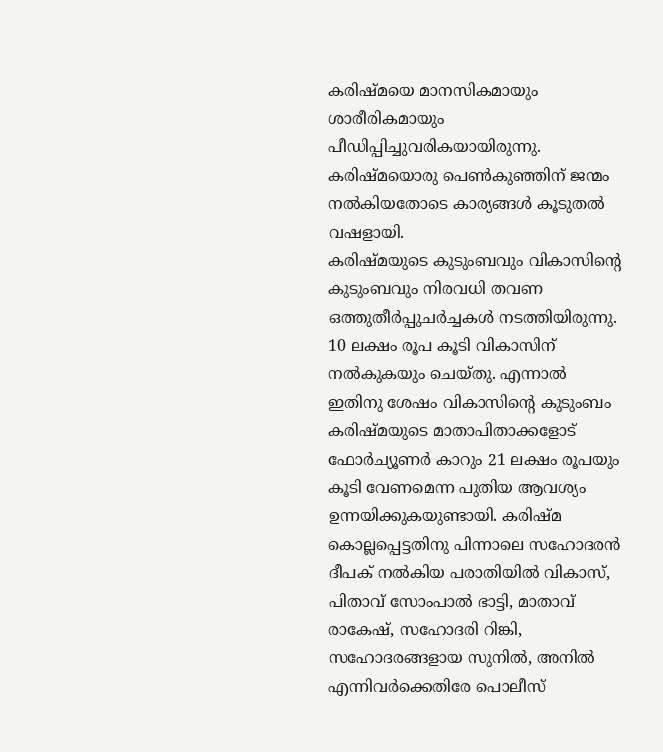കരിഷ്മയെ മാനസികമായും ശാരീരികമായും പീഡിപ്പിച്ചുവരികയായിരുന്നു. കരിഷ്മയൊരു പെണ്‍കുഞ്ഞിന് ജന്മം നല്‍കിയതോടെ കാര്യങ്ങള്‍ കൂടുതല്‍ വഷളായി.
കരിഷ്മയുടെ കുടുംബവും വികാസിന്റെ കുടുംബവും നിരവധി തവണ ഒത്തുതീര്‍പ്പുചര്‍ച്ചകള്‍ നടത്തിയിരുന്നു. 10 ലക്ഷം രൂപ കൂടി വികാസിന് നല്‍കുകയും ചെയ്തു. എന്നാല്‍ ഇതിനു ശേഷം വികാസിന്റെ കുടുംബം കരിഷ്മയുടെ മാതാപിതാക്കളോട് ഫോര്‍ച്യൂണര്‍ കാറും 21 ലക്ഷം രൂപയും കൂടി വേണമെന്ന പുതിയ ആവശ്യം ഉന്നയിക്കുകയുണ്ടായി. കരിഷ്മ കൊല്ലപ്പെട്ടതിനു പിന്നാലെ സഹോദരന്‍ ദീപക് നല്‍കിയ പരാതിയില്‍ വികാസ്, പിതാവ് സോംപാല്‍ ഭാട്ടി, മാതാവ് രാകേഷ്, സഹോദരി റിങ്കി, സഹോദരങ്ങളായ സുനില്‍, അനില്‍ എന്നിവര്‍ക്കെതിരേ പൊലീസ്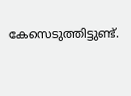കേസെടുത്തിട്ടുണ്ട്.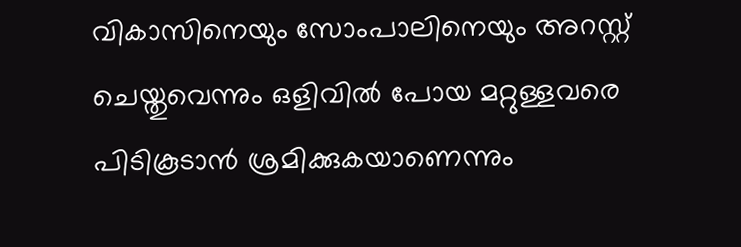വികാസിനെയും സോംപാലിനെയും അറസ്റ്റ് ചെയ്തുവെന്നും ഒളിവില്‍ പോയ മറ്റുള്ളവരെ പിടികൂടാന്‍ ശ്രമിക്കുകയാണെന്നും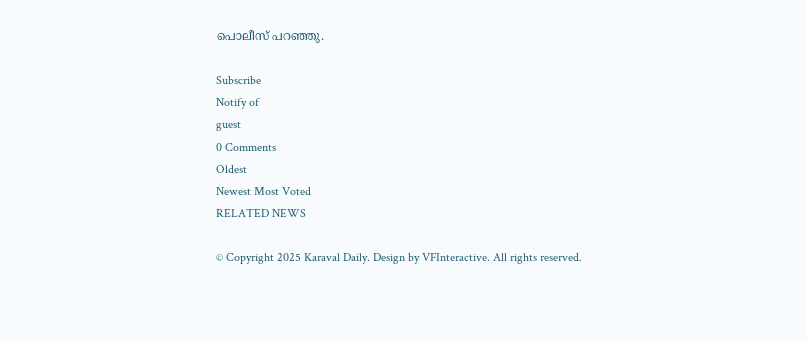പൊലീസ് പറഞ്ഞു.

Subscribe
Notify of
guest
0 Comments
Oldest
Newest Most Voted
RELATED NEWS

© Copyright 2025 Karaval Daily. Design by VFInteractive. All rights reserved.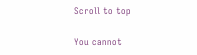Scroll to top

You cannot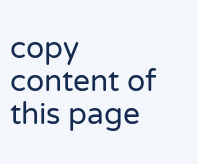copy content of this page